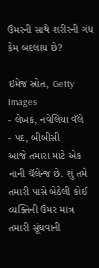ઉંમરની સાથે શરીરની ગંધ કેમ બદલાય છે?

ઇમેજ સ્રોત, Getty Images
- લેખક, નવેલિયા વૅલે
- પદ, બીબીસી
આજે તમારા માટે એક નાની ચૅલેન્જ છે. શું તમે તમારી પાસે બેઠેલી કોઈ વ્યક્તિની ઉંમર માત્ર તમારી સૂંઘવાની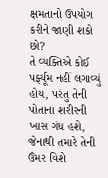ક્ષમતાનો ઉપયોગ કરીને જાણી શકો છો?
તે વ્યક્તિએ કોઈ પર્ફ્યૂમ નહીં લગાવ્યું હોય, પરંતુ તેની પોતાના શરીરની ખાસ ગંધ હશે, જેનાથી તમારે તેની ઉંમર વિશે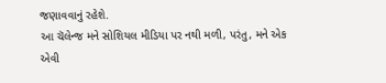જણાવવાનું રહેશે.
આ ચૅલેન્જ મને સોશિયલ મીડિયા પર નથી મળી, પરંતુ, મને એક એવી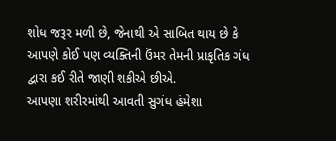શોધ જરૂર મળી છે, જેનાથી એ સાબિત થાય છે કે આપણે કોઈ પણ વ્યક્તિની ઉંમર તેમની પ્રાકૃતિક ગંધ દ્વારા કઈ રીતે જાણી શકીએ છીએ.
આપણા શરીરમાંથી આવતી સુગંધ હંમેશા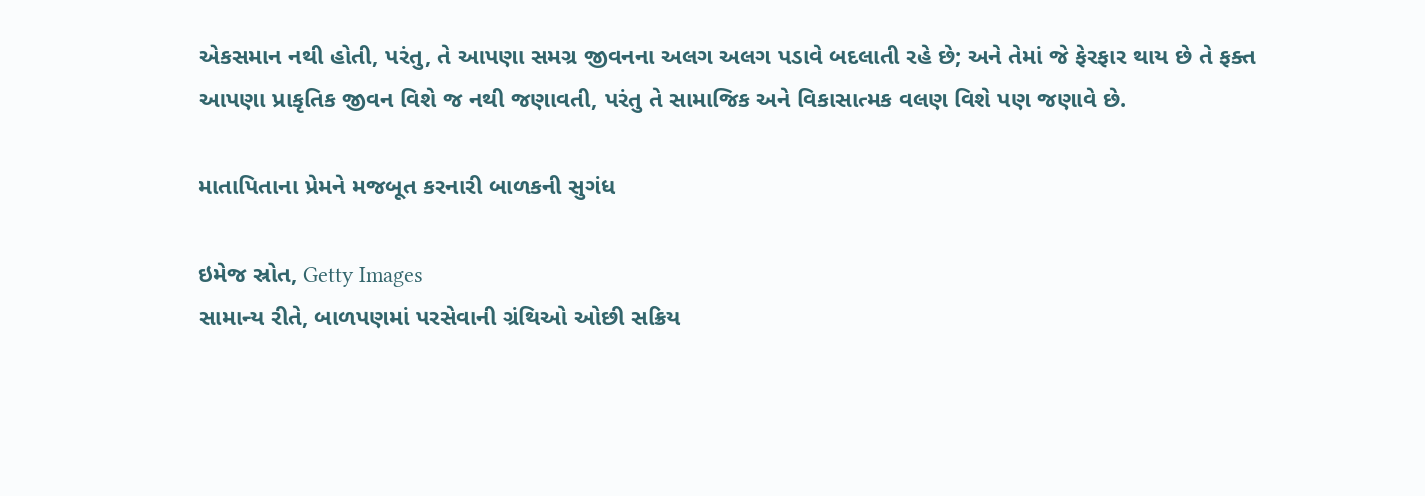એકસમાન નથી હોતી, પરંતુ, તે આપણા સમગ્ર જીવનના અલગ અલગ પડાવે બદલાતી રહે છે; અને તેમાં જે ફેરફાર થાય છે તે ફક્ત આપણા પ્રાકૃતિક જીવન વિશે જ નથી જણાવતી, પરંતુ તે સામાજિક અને વિકાસાત્મક વલણ વિશે પણ જણાવે છે.

માતાપિતાના પ્રેમને મજબૂત કરનારી બાળકની સુગંધ

ઇમેજ સ્રોત, Getty Images
સામાન્ય રીતે, બાળપણમાં પરસેવાની ગ્રંથિઓ ઓછી સક્રિય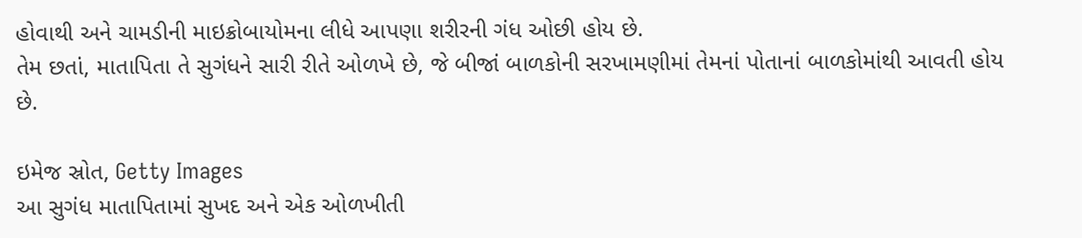હોવાથી અને ચામડીની માઇક્રોબાયોમના લીધે આપણા શરીરની ગંધ ઓછી હોય છે.
તેમ છતાં, માતાપિતા તે સુગંધને સારી રીતે ઓળખે છે, જે બીજાં બાળકોની સરખામણીમાં તેમનાં પોતાનાં બાળકોમાંથી આવતી હોય છે.

ઇમેજ સ્રોત, Getty Images
આ સુગંધ માતાપિતામાં સુખદ અને એક ઓળખીતી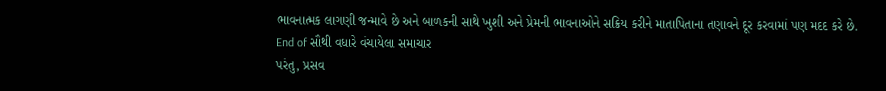ભાવનાત્મક લાગણી જન્માવે છે અને બાળકની સાથે ખુશી અને પ્રેમની ભાવનાઓને સક્રિય કરીને માતાપિતાના તણાવને દૂર કરવામાં પણ મદદ કરે છે.
End of સૌથી વધારે વંચાયેલા સમાચાર
પરંતુ, પ્રસવ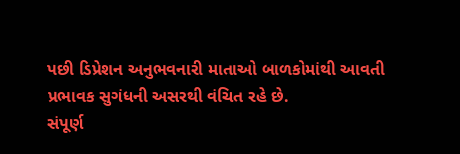પછી ડિપ્રેશન અનુભવનારી માતાઓ બાળકોમાંથી આવતી પ્રભાવક સુગંધની અસરથી વંચિત રહે છે.
સંપૂર્ણ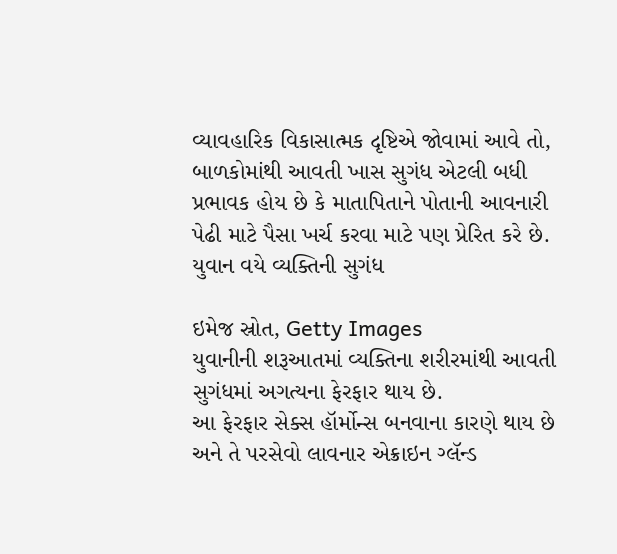વ્યાવહારિક વિકાસાત્મક દૃષ્ટિએ જોવામાં આવે તો, બાળકોમાંથી આવતી ખાસ સુગંધ એટલી બધી પ્રભાવક હોય છે કે માતાપિતાને પોતાની આવનારી પેઢી માટે પૈસા ખર્ચ કરવા માટે પણ પ્રેરિત કરે છે.
યુવાન વયે વ્યક્તિની સુગંધ

ઇમેજ સ્રોત, Getty Images
યુવાનીની શરૂઆતમાં વ્યક્તિના શરીરમાંથી આવતી સુગંધમાં અગત્યના ફેરફાર થાય છે.
આ ફેરફાર સેક્સ હૉર્મોન્સ બનવાના કારણે થાય છે અને તે પરસેવો લાવનાર એક્રાઇન ગ્લૅન્ડ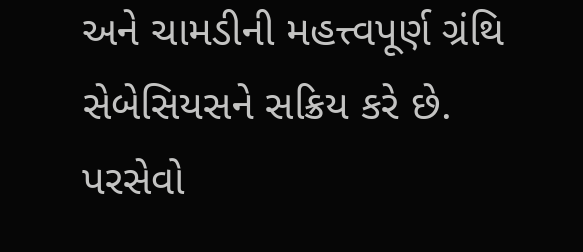અને ચામડીની મહત્ત્વપૂર્ણ ગ્રંથિ સેબેસિયસને સક્રિય કરે છે.
પરસેવો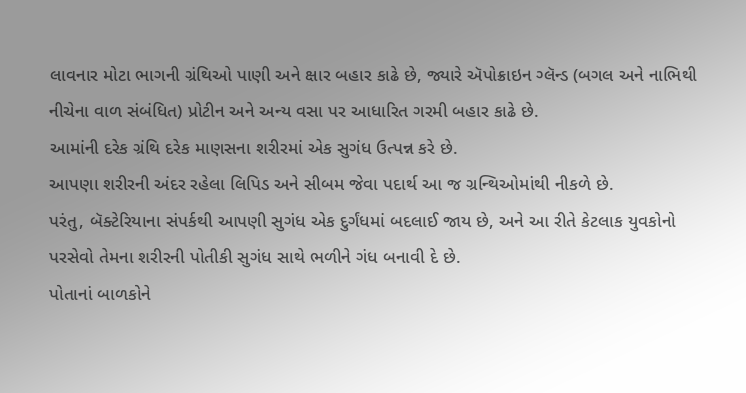લાવનાર મોટા ભાગની ગ્રંથિઓ પાણી અને ક્ષાર બહાર કાઢે છે, જ્યારે ઍપોક્રાઇન ગ્લૅન્ડ (બગલ અને નાભિથી નીચેના વાળ સંબંધિત) પ્રોટીન અને અન્ય વસા પર આધારિત ગરમી બહાર કાઢે છે.
આમાંની દરેક ગ્રંથિ દરેક માણસના શરીરમાં એક સુગંધ ઉત્પન્ન કરે છે.
આપણા શરીરની અંદર રહેલા લિપિડ અને સીબમ જેવા પદાર્થ આ જ ગ્રન્થિઓમાંથી નીકળે છે.
પરંતુ, બૅક્ટેરિયાના સંપર્કથી આપણી સુગંધ એક દુર્ગંધમાં બદલાઈ જાય છે, અને આ રીતે કેટલાક યુવકોનો પરસેવો તેમના શરીરની પોતીકી સુગંધ સાથે ભળીને ગંધ બનાવી દે છે.
પોતાનાં બાળકોને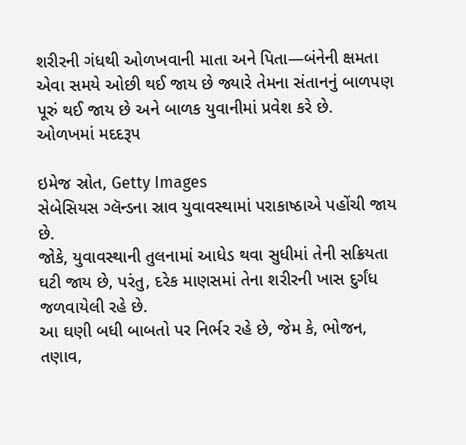શરીરની ગંધથી ઓળખવાની માતા અને પિતા—બંનેની ક્ષમતા એવા સમયે ઓછી થઈ જાય છે જ્યારે તેમના સંતાનનું બાળપણ પૂરું થઈ જાય છે અને બાળક યુવાનીમાં પ્રવેશ કરે છે.
ઓળખમાં મદદરૂપ

ઇમેજ સ્રોત, Getty Images
સેબેસિયસ ગ્લૅન્ડના સ્રાવ યુવાવસ્થામાં પરાકાષ્ઠાએ પહોંચી જાય છે.
જોકે, યુવાવસ્થાની તુલનામાં આધેડ થવા સુધીમાં તેની સક્રિયતા ઘટી જાય છે, પરંતુ, દરેક માણસમાં તેના શરીરની ખાસ દુર્ગંધ જળવાયેલી રહે છે.
આ ઘણી બધી બાબતો પર નિર્ભર રહે છે, જેમ કે, ભોજન, તણાવ,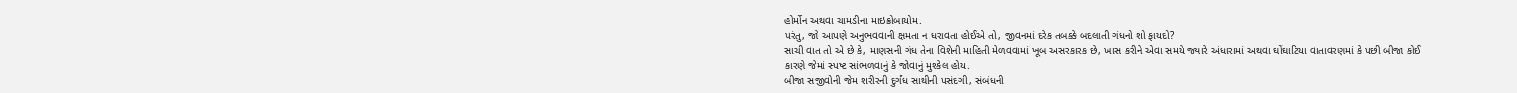હોર્મોન અથવા ચામડીના માઇક્રોબાયોમ.
પરંતુ, જો આપણે અનુભવવાની ક્ષમતા ન ધરાવતા હોઈએ તો, જીવનમાં દરેક તબક્કે બદલાતી ગંધનો શો ફાયદો?
સાચી વાત તો એ છે કે, માણસની ગંધ તેના વિશેની માહિતી મેળવવામાં ખૂબ અસરકારક છે, ખાસ કરીને એવા સમયે જ્યારે અંધારામાં અથવા ઘોંઘાટિયા વાતાવરણમાં કે પછી બીજા કોઈ કારણે જેમાં સ્પષ્ટ સાંભળવાનું કે જોવાનું મુશ્કેલ હોય.
બીજા સજીવોની જેમ શરીરની દુર્ગંધ સાથીની પસંદગી, સંબંધની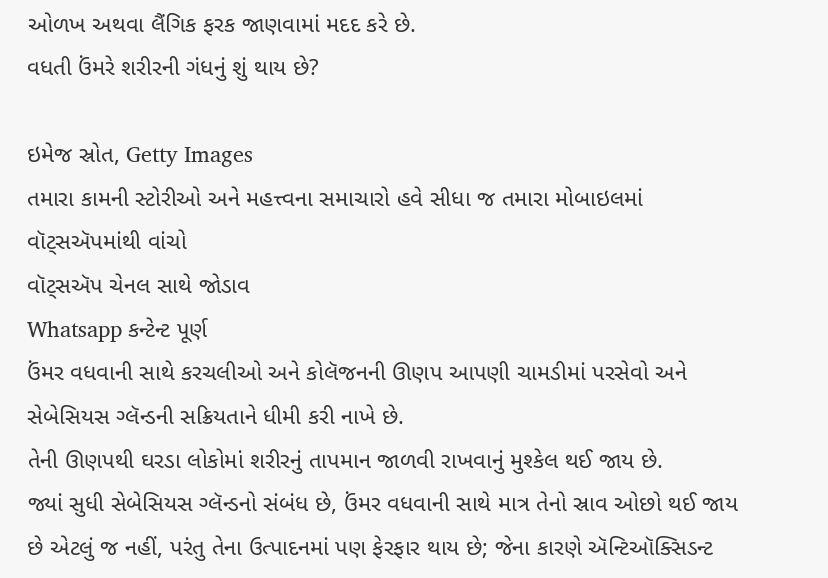ઓળખ અથવા લૈંગિક ફરક જાણવામાં મદદ કરે છે.
વધતી ઉંમરે શરીરની ગંધનું શું થાય છે?

ઇમેજ સ્રોત, Getty Images
તમારા કામની સ્ટોરીઓ અને મહત્ત્વના સમાચારો હવે સીધા જ તમારા મોબાઇલમાં વૉટ્સઍપમાંથી વાંચો
વૉટ્સઍપ ચેનલ સાથે જોડાવ
Whatsapp કન્ટેન્ટ પૂર્ણ
ઉંમર વધવાની સાથે કરચલીઓ અને કોલૅજનની ઊણપ આપણી ચામડીમાં પરસેવો અને સેબેસિયસ ગ્લૅન્ડની સક્રિયતાને ધીમી કરી નાખે છે.
તેની ઊણપથી ઘરડા લોકોમાં શરીરનું તાપમાન જાળવી રાખવાનું મુશ્કેલ થઈ જાય છે.
જ્યાં સુધી સેબેસિયસ ગ્લૅન્ડનો સંબંધ છે, ઉંમર વધવાની સાથે માત્ર તેનો સ્રાવ ઓછો થઈ જાય છે એટલું જ નહીં, પરંતુ તેના ઉત્પાદનમાં પણ ફેરફાર થાય છે; જેના કારણે ઍન્ટિઑક્સિડન્ટ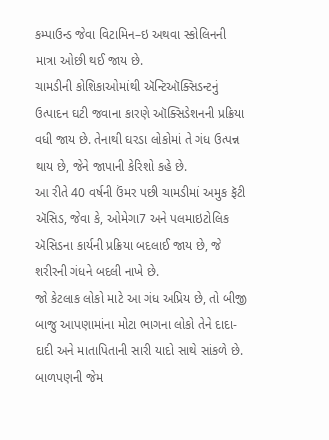કમ્પાઉન્ડ જેવા વિટામિન–ઇ અથવા સ્કોલિનની માત્રા ઓછી થઈ જાય છે.
ચામડીની કોશિકાઓમાંથી ઍન્ટિઑક્સિડન્ટનું ઉત્પાદન ઘટી જવાના કારણે ઑક્સિડેશનની પ્રક્રિયા વધી જાય છે. તેનાથી ઘરડા લોકોમાં તે ગંધ ઉત્પન્ન થાય છે, જેને જાપાની કેરિશો કહે છે.
આ રીતે 40 વર્ષની ઉંમર પછી ચામડીમાં અમુક ફૅટી ઍસિડ, જેવા કે, ઓમેગા7 અને પલમાઇટોલિક ઍસિડના કાર્યની પ્રક્રિયા બદલાઈ જાય છે, જે શરીરની ગંધને બદલી નાખે છે.
જો કેટલાક લોકો માટે આ ગંધ અપ્રિય છે, તો બીજી બાજુ આપણામાંના મોટા ભાગના લોકો તેને દાદા-દાદી અને માતાપિતાની સારી યાદો સાથે સાંકળે છે. બાળપણની જેમ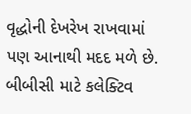વૃદ્ધોની દેખરેખ રાખવામાં પણ આનાથી મદદ મળે છે.
બીબીસી માટે કલેક્ટિવ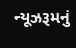ન્યૂઝરૂમનું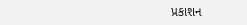પ્રકાશન